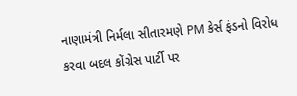નાણામંત્રી નિર્મલા સીતારમણે PM કેર્સ ફંડનો વિરોધ કરવા બદલ કોંગ્રેસ પાર્ટી પર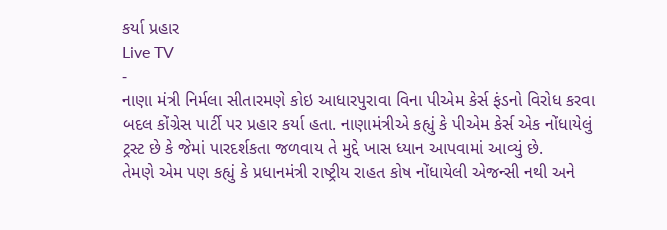કર્યા પ્રહાર
Live TV
-
નાણા મંત્રી નિર્મલા સીતારમણે કોઇ આધારપુરાવા વિના પીએમ કેર્સ ફંડનો વિરોધ કરવા બદલ કોંગ્રેસ પાર્ટી પર પ્રહાર કર્યા હતા. નાણામંત્રીએ કહ્યું કે પીએમ કેર્સ એક નોંધાયેલું ટ્રસ્ટ છે કે જેમાં પારદર્શકતા જળવાય તે મુદ્દે ખાસ ધ્યાન આપવામાં આવ્યું છે.
તેમણે એમ પણ કહ્યું કે પ્રધાનમંત્રી રાષ્ટ્રીય રાહત કોષ નોંધાયેલી એજન્સી નથી અને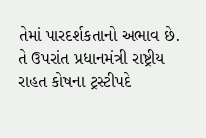તેમાં પારદર્શકતાનો અભાવ છે. તે ઉપરાંત પ્રધાનમંત્રી રાષ્ટ્રીય રાહત કોષના ટ્રસ્ટીપદે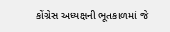કોંગ્રેસ અધ્યક્ષની ભૂતકાળમાં જે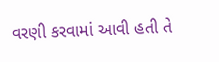વરણી કરવામાં આવી હતી તે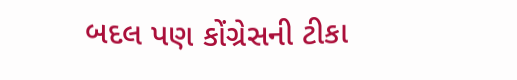બદલ પણ કોંગ્રેસની ટીકા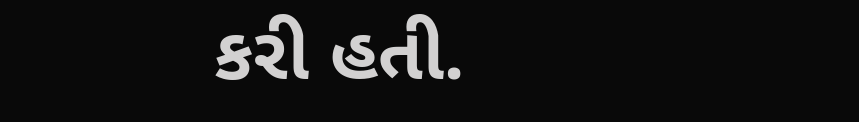કરી હતી.